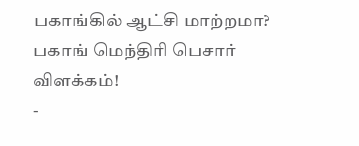பகாங்கில் ஆட்சி மாற்றமா? பகாங் மெந்திரி பெசார் விளக்கம்!
-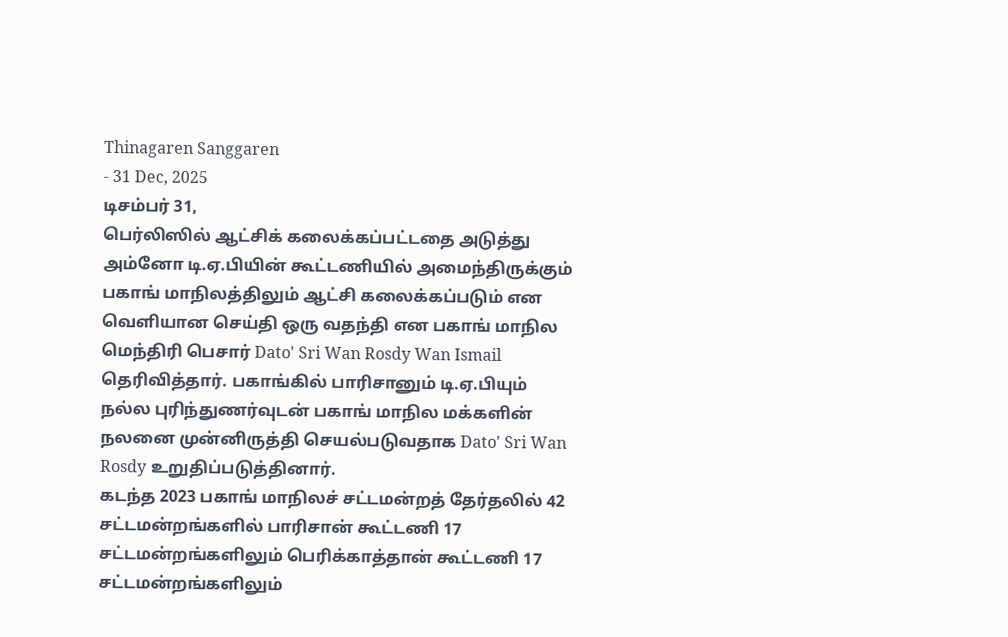Thinagaren Sanggaren
- 31 Dec, 2025
டிசம்பர் 31,
பெர்லிஸில் ஆட்சிக் கலைக்கப்பட்டதை அடுத்து அம்னோ டி.ஏ.பியின் கூட்டணியில் அமைந்திருக்கும் பகாங் மாநிலத்திலும் ஆட்சி கலைக்கப்படும் என வெளியான செய்தி ஒரு வதந்தி என பகாங் மாநில மெந்திரி பெசார் Dato' Sri Wan Rosdy Wan Ismail தெரிவித்தார். பகாங்கில் பாரிசானும் டி.ஏ.பியும் நல்ல புரிந்துணர்வுடன் பகாங் மாநில மக்களின் நலனை முன்னிருத்தி செயல்படுவதாக Dato' Sri Wan Rosdy உறுதிப்படுத்தினார்.
கடந்த 2023 பகாங் மாநிலச் சட்டமன்றத் தேர்தலில் 42 சட்டமன்றங்களில் பாரிசான் கூட்டணி 17 சட்டமன்றங்களிலும் பெரிக்காத்தான் கூட்டணி 17 சட்டமன்றங்களிலும்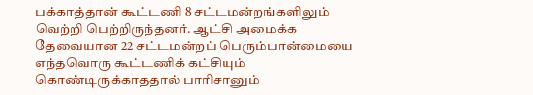பக்காத்தான் கூட்டணி 8 சட்டமன்றங்களிலும் வெற்றி பெற்றிருந்தனர். ஆட்சி அமைக்க தேவையான 22 சட்டமன்றப் பெரும்பான்மையை எந்தவொரு கூட்டணிக் கட்சியும் கொண்டிருக்காததால் பாரிசானும்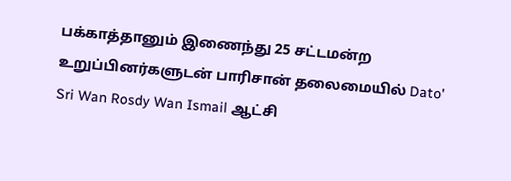பக்காத்தானும் இணைந்து 25 சட்டமன்ற உறுப்பினர்களுடன் பாரிசான் தலைமையில் Dato' Sri Wan Rosdy Wan Ismail ஆட்சி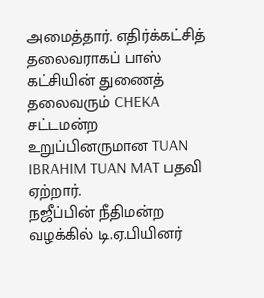அமைத்தார். எதிர்க்கட்சித் தலைவராகப் பாஸ் கட்சியின் துணைத் தலைவரும் CHEKA சட்டமன்ற உறுப்பினருமான TUAN IBRAHIM TUAN MAT பதவி ஏற்றார்.
நஜீப்பின் நீதிமன்ற வழக்கில் டி.ஏ.பியினர்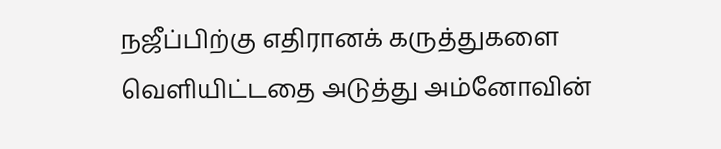நஜீப்பிற்கு எதிரானக் கருத்துகளை வெளியிட்டதை அடுத்து அம்னோவின்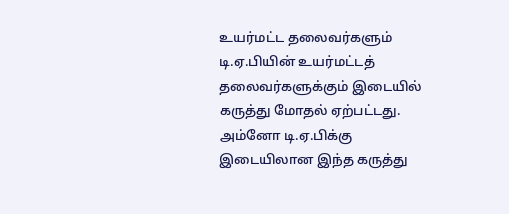உயர்மட்ட தலைவர்களும் டி.ஏ.பியின் உயர்மட்டத் தலைவர்களுக்கும் இடையில் கருத்து மோதல் ஏற்பட்டது. அம்னோ டி.ஏ.பிக்கு இடையிலான இந்த கருத்து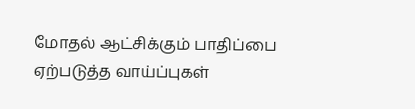மோதல் ஆட்சிக்கும் பாதிப்பை ஏற்படுத்த வாய்ப்புகள்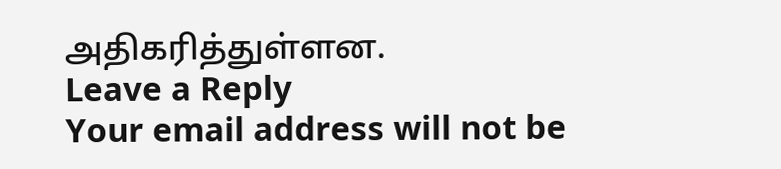அதிகரித்துள்ளன.
Leave a Reply
Your email address will not be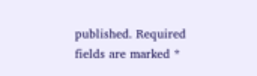published. Required fields are marked *